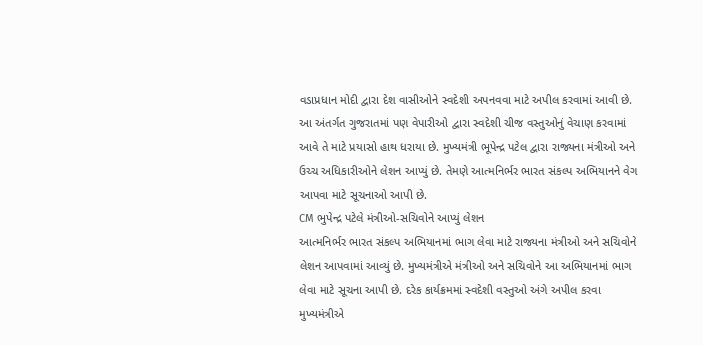વડાપ્રધાન મોદી દ્વારા દેશ વાસીઓને સ્વદેશી અપનવવા માટે અપીલ કરવામાં આવી છે. આ અંતર્ગત ગુજરાતમાં પણ વેપારીઓ દ્વારા સ્વદેશી ચીજ વસ્તુઓનું વેચાણ કરવામાં આવે તે માટે પ્રયાસો હાથ ધરાયા છે. મુખ્યમંત્રી ભૂપેન્દ્ર પટેલ દ્વારા રાજ્યના મંત્રીઓ અને ઉચ્ચ અધિકારીઓને લેશન આપ્યું છે. તેમણે આત્મનિર્ભર ભારત સંકલ્પ અભિયાનને વેગ આપવા માટે સૂચનાઓ આપી છે.
CM ભુપેન્દ્ર પટેલે મંત્રીઓ-સચિવોને આપ્યું લેશન
આત્મનિર્ભર ભારત સંકલ્પ અભિયાનમાં ભાગ લેવા માટે રાજ્યના મંત્રીઓ અને સચિવોને લેશન આપવામાં આવ્યું છે. મુખ્યમંત્રીએ મંત્રીઓ અને સચિવોને આ અભિયાનમાં ભાગ લેવા માટે સૂચના આપી છે. દરેક કાર્યક્રમમાં સ્વદેશી વસ્તુઓ અંગે અપીલ કરવા મુખ્યમંત્રીએ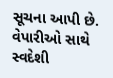સૂચના આપી છે. વેપારીઓ સાથે સ્વદેશી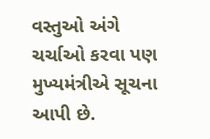વસ્તુઓ અંગે ચર્ચાઓ કરવા પણ મુખ્યમંત્રીએ સૂચના આપી છે.